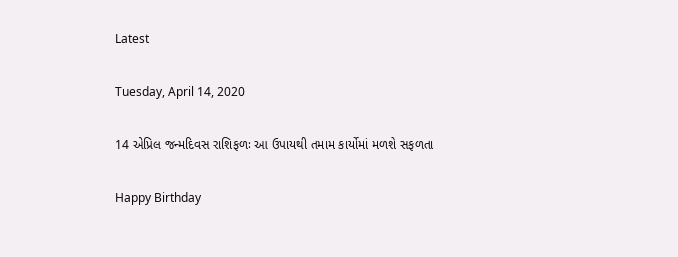Latest

Tuesday, April 14, 2020

14 એપ્રિલ જન્મદિવસ રાશિફળઃ આ ઉપાયથી તમામ કાર્યોમાં મળશે સફળતા

Happy Birthday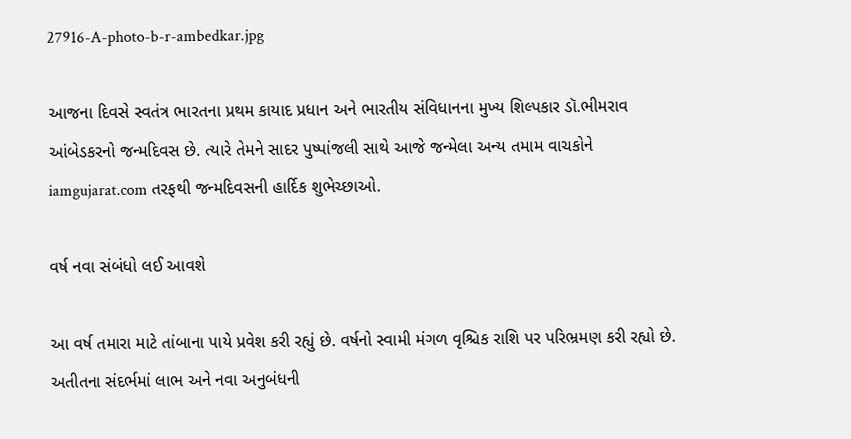27916-A-photo-b-r-ambedkar.jpg

આજના દિવસે સ્વતંત્ર ભારતના પ્રથમ કાયાદ પ્રધાન અને ભારતીય સંવિધાનના મુખ્ય શિલ્પકાર ડૉ.ભીમરાવ આંબેડકરનો જન્મદિવસ છે. ત્યારે તેમને સાદર પુષ્પાંજલી સાથે આજે જન્મેલા અન્ય તમામ વાચકોને iamgujarat.com તરફથી જન્મદિવસની હાર્દિક શુભેચ્છાઓ.

વર્ષ નવા સંબંધો લઈ આવશે

આ વર્ષ તમારા માટે તાંબાના પાયે પ્રવેશ કરી રહ્યું છે. વર્ષનો સ્વામી મંગળ વૃશ્ચિક રાશિ પર પરિભ્રમણ કરી રહ્યો છે. અતીતના સંદર્ભમાં લાભ અને નવા અનુબંધની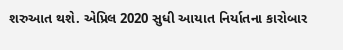શરુઆત થશે. એપ્રિલ 2020 સુધી આયાત નિર્યાતના કારોબાર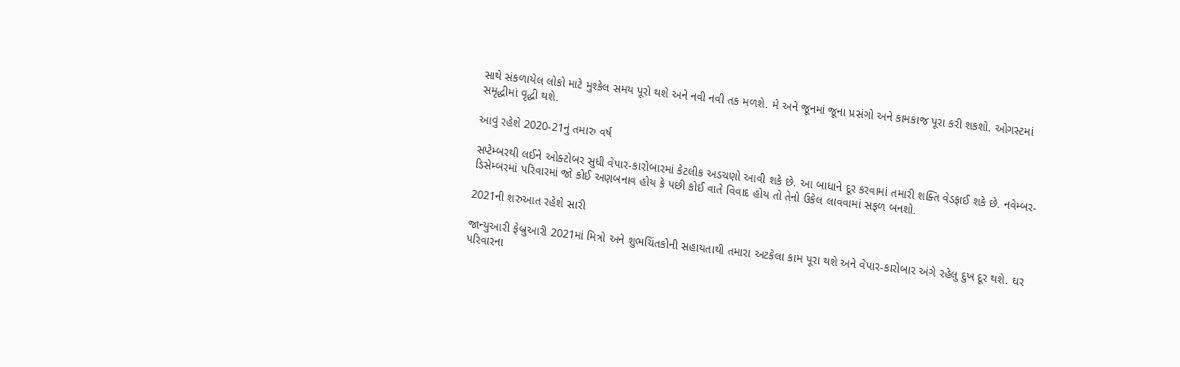સાથે સંકળાયેલ લોકો માટે મુશ્કેલ સમય પૂરો થશે અને નવી નવી તક મળશે. મે અને જૂનમાં જૂના પ્રસંગો અને કામકાજ પૂરા કરી શકશો. ઓગસ્ટમાં સમૃદ્ધીમાં વૃદ્ધી થશે.

આવું રહેશે 2020-21નું તમારુ વર્ષ

સપ્ટેમ્બરથી લઈને ઓક્ટોબર સુધી વેપાર-કારોબારમાં કેટલીક અડચણો આવી શકે છે. આ બાધાને દૂર કરવામાં તમારી શક્તિ વેડફાઈ શકે છે. નવેમ્બર-ડિસેમ્બરમાં પરિવારમાં જો કોઈ અણબનાવ હોય કે પછી કોઈ વાતે વિવાદ હોય તો તેનો ઉકેલ લાવવામાં સફળ બનશો.

2021ની શરુઆત રહેશે સારી

જાન્યુઆરી ફેબ્રુઆરી 2021માં મિત્રો અને શુભચિંતકોની સહાયતાથી તમારા અટકેલા કામ પૂરા થશે અને વેપાર-કારોબાર અંગે રહેલુ દુખ દૂર થશે. ઘર પરિવારના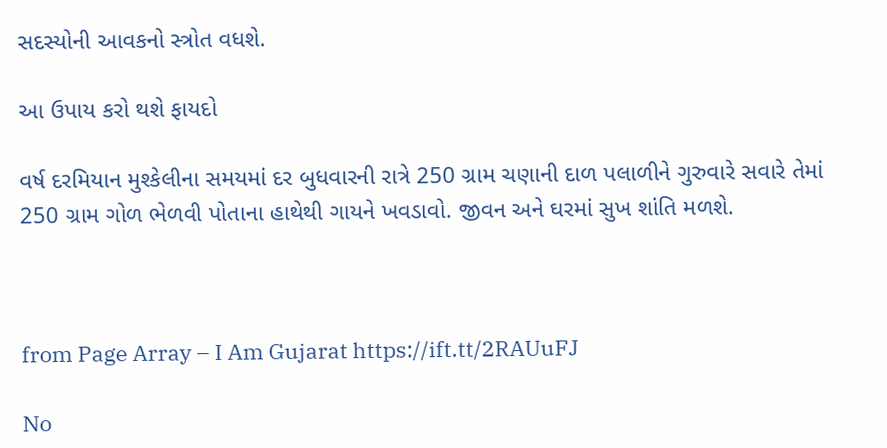સદસ્યોની આવકનો સ્ત્રોત વધશે.

આ ઉપાય કરો થશે ફાયદો

વર્ષ દરમિયાન મુશ્કેલીના સમયમાં દર બુધવારની રાત્રે 250 ગ્રામ ચણાની દાળ પલાળીને ગુરુવારે સવારે તેમાં 250 ગ્રામ ગોળ ભેળવી પોતાના હાથેથી ગાયને ખવડાવો. જીવન અને ઘરમાં સુખ શાંતિ મળશે.



from Page Array – I Am Gujarat https://ift.tt/2RAUuFJ

No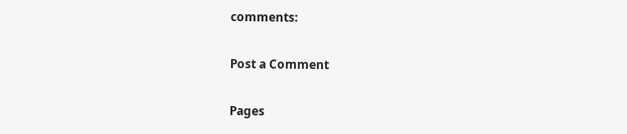comments:

Post a Comment

Pages